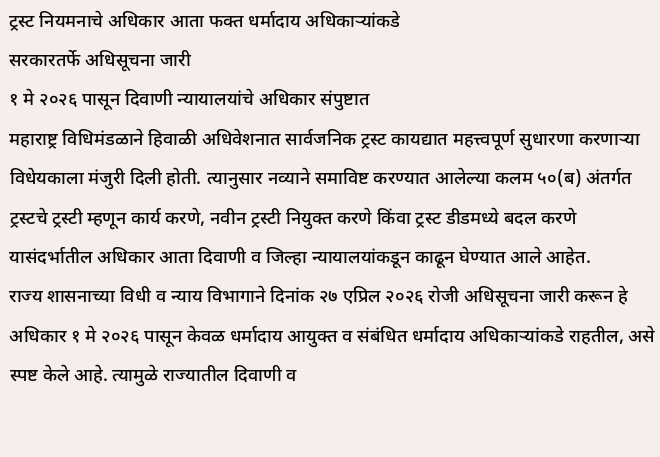ट्रस्ट नियमनाचे अधिकार आता फक्त धर्मादाय अधिकाऱ्यांकडे
सरकारतर्फे अधिसूचना जारी
१ मे २०२६ पासून दिवाणी न्यायालयांचे अधिकार संपुष्टात
महाराष्ट्र विधिमंडळाने हिवाळी अधिवेशनात सार्वजनिक ट्रस्ट कायद्यात महत्त्वपूर्ण सुधारणा करणाऱ्या विधेयकाला मंजुरी दिली होती. त्यानुसार नव्याने समाविष्ट करण्यात आलेल्या कलम ५०(ब) अंतर्गत ट्रस्टचे ट्रस्टी म्हणून कार्य करणे, नवीन ट्रस्टी नियुक्त करणे किंवा ट्रस्ट डीडमध्ये बदल करणे यासंदर्भातील अधिकार आता दिवाणी व जिल्हा न्यायालयांकडून काढून घेण्यात आले आहेत.
राज्य शासनाच्या विधी व न्याय विभागाने दिनांक २७ एप्रिल २०२६ रोजी अधिसूचना जारी करून हे अधिकार १ मे २०२६ पासून केवळ धर्मादाय आयुक्त व संबंधित धर्मादाय अधिकाऱ्यांकडे राहतील, असे स्पष्ट केले आहे. त्यामुळे राज्यातील दिवाणी व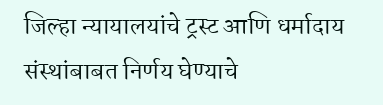जिल्हा न्यायालयांचे ट्रस्ट आणि धर्मादाय संस्थांबाबत निर्णय घेण्याचे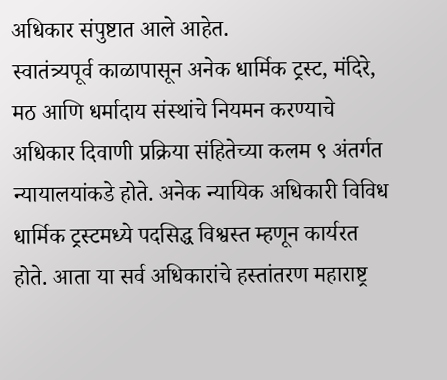अधिकार संपुष्टात आले आहेत.
स्वातंत्र्यपूर्व काळापासून अनेक धार्मिक ट्रस्ट, मंदिरे, मठ आणि धर्मादाय संस्थांचे नियमन करण्याचे अधिकार दिवाणी प्रक्रिया संहितेच्या कलम ९ अंतर्गत न्यायालयांकडे होते. अनेक न्यायिक अधिकारी विविध धार्मिक ट्रस्टमध्ये पदसिद्ध विश्वस्त म्हणून कार्यरत होते. आता या सर्व अधिकारांचे हस्तांतरण महाराष्ट्र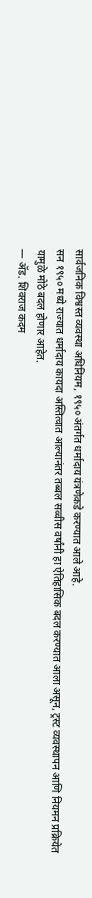सार्वजनिक विश्वस्त व्यवस्था अधिनियम, १९५० अंतर्गत धर्मादाय यंत्रणेकडे करण्यात आले आहे.
सन १९५० मध्ये राज्यात धर्मादाय कायदा अस्तित्वात आल्यानंतर तब्बल सव्वीस वर्षांनी हा ऐतिहासिक बदल करण्यात आला असून, ट्रस्ट व्यवस्थापन आणि नियमन प्रक्रियेत यामुळे मोठे बदल होणार आहेत.
— ॲड. शिवराज कदम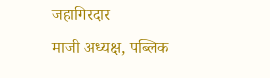जहागिरदार
माजी अध्यक्ष, पब्लिक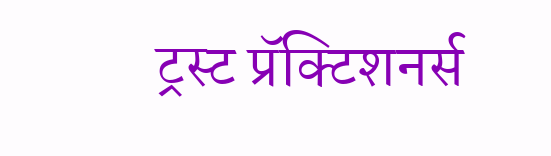ट्रस्ट प्रॅक्टिशनर्स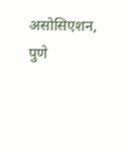असोसिएशन, पुणे